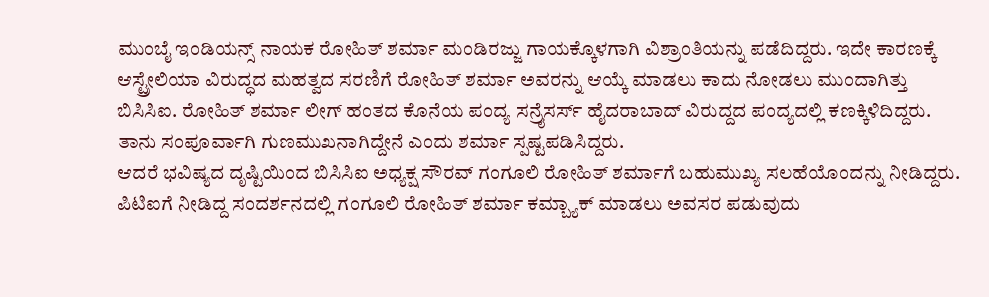ಮುಂಬೈ ಇಂಡಿಯನ್ಸ್ ನಾಯಕ ರೋಹಿತ್ ಶರ್ಮಾ ಮಂಡಿರಜ್ಜು ಗಾಯಕ್ಕೊಳಗಾಗಿ ವಿಶ್ರಾಂತಿಯನ್ನು ಪಡೆದಿದ್ದರು. ಇದೇ ಕಾರಣಕ್ಕೆ ಆಸ್ಟ್ರೇಲಿಯಾ ವಿರುದ್ಧದ ಮಹತ್ವದ ಸರಣಿಗೆ ರೋಹಿತ್ ಶರ್ಮಾ ಅವರನ್ನು ಆಯ್ಕೆ ಮಾಡಲು ಕಾದು ನೋಡಲು ಮುಂದಾಗಿತ್ತು ಬಿಸಿಸಿಐ. ರೋಹಿತ್ ಶರ್ಮಾ ಲೀಗ್ ಹಂತದ ಕೊನೆಯ ಪಂದ್ಯ ಸನ್ರೈಸರ್ಸ್ ಹೈದರಾಬಾದ್ ವಿರುದ್ದದ ಪಂದ್ಯದಲ್ಲಿ ಕಣಕ್ಕಿಳಿದಿದ್ದರು. ತಾನು ಸಂಪೂರ್ವಾಗಿ ಗುಣಮುಖನಾಗಿದ್ದೇನೆ ಎಂದು ಶರ್ಮಾ ಸ್ಪಷ್ಟಪಡಿಸಿದ್ದರು.
ಆದರೆ ಭವಿಷ್ಯದ ದೃಷ್ಟಿಯಿಂದ ಬಿಸಿಸಿಐ ಅಧ್ಯಕ್ಷ ಸೌರವ್ ಗಂಗೂಲಿ ರೋಹಿತ್ ಶರ್ಮಾಗೆ ಬಹುಮುಖ್ಯ ಸಲಹೆಯೊಂದನ್ನು ನೀಡಿದ್ದರು. ಪಿಟಿಐಗೆ ನೀಡಿದ್ದ ಸಂದರ್ಶನದಲ್ಲಿ ಗಂಗೂಲಿ ರೋಹಿತ್ ಶರ್ಮಾ ಕಮ್ಬ್ಯಾಕ್ ಮಾಡಲು ಅವಸರ ಪಡುವುದು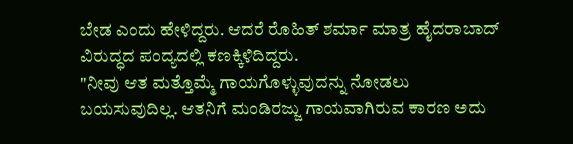ಬೇಡ ಎಂದು ಹೇಳಿದ್ದರು. ಆದರೆ ರೊಹಿತ್ ಶರ್ಮಾ ಮಾತ್ರ ಹೈದರಾಬಾದ್ ವಿರುದ್ಧದ ಪಂದ್ಯದಲ್ಲಿ ಕಣಕ್ಕಿಳಿದಿದ್ದರು.
"ನೀವು ಆತ ಮತ್ತೊಮ್ಮೆ ಗಾಯಗೊಳ್ಳುವುದನ್ನು ನೋಡಲು ಬಯಸುವುದಿಲ್ಲ. ಆತನಿಗೆ ಮಂಡಿರಜ್ಜು ಗಾಯವಾಗಿರುವ ಕಾರಣ ಅದು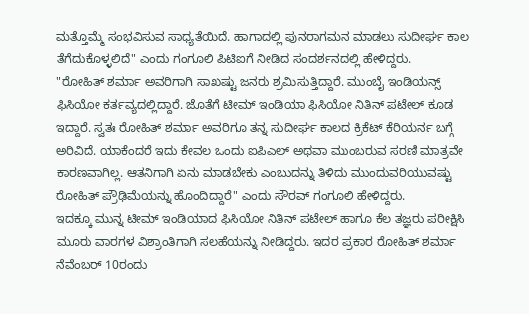ಮತ್ತೊಮ್ಮೆ ಸಂಭವಿಸುವ ಸಾಧ್ಯತೆಯಿದೆ. ಹಾಗಾದಲ್ಲಿ ಪುನರಾಗಮನ ಮಾಡಲು ಸುದೀರ್ಘ ಕಾಲ ತೆಗೆದುಕೊಳ್ಳಲಿದೆ" ಎಂದು ಗಂಗೂಲಿ ಪಿಟಿಐಗೆ ನೀಡಿದ ಸಂದರ್ಶನದಲ್ಲಿ ಹೇಳಿದ್ದರು.
"ರೋಹಿತ್ ಶರ್ಮಾ ಅವರಿಗಾಗಿ ಸಾಖಷ್ಟು ಜನರು ಶ್ರಮಿಸುತ್ತಿದ್ದಾರೆ. ಮುಂಬೈ ಇಂಡಿಯನ್ಸ್ ಫಿಸಿಯೋ ಕರ್ತವ್ಯದಲ್ಲಿದ್ದಾರೆ. ಜೊತೆಗೆ ಟೀಮ್ ಇಂಡಿಯಾ ಫಿಸಿಯೋ ನಿತಿನ್ ಪಟೇಲ್ ಕೂಡ ಇದ್ದಾರೆ. ಸ್ವತಃ ರೋಹಿತ್ ಶರ್ಮಾ ಅವರಿಗೂ ತನ್ನ ಸುದೀರ್ಘ ಕಾಲದ ಕ್ರಿಕೆಟ್ ಕೆರಿಯರ್ನ ಬಗ್ಗೆ ಅರಿವಿದೆ. ಯಾಕೆಂದರೆ ಇದು ಕೇವಲ ಒಂದು ಐಪಿಎಲ್ ಅಥವಾ ಮುಂಬರುವ ಸರಣಿ ಮಾತ್ರವೇ ಕಾರಣವಾಗಿಲ್ಲ. ಆತನಿಗಾಗಿ ಏನು ಮಾಡಬೇಕು ಎಂಬುದನ್ನು ತಿಳಿದು ಮುಂದುವರಿಯುವಷ್ಟು ರೋಹಿತ್ ಪ್ರೌಢಿಮೆಯನ್ನು ಹೊಂದಿದ್ದಾರೆ" ಎಂದು ಸೌರವ್ ಗಂಗೂಲಿ ಹೇಳಿದ್ದರು.
ಇದಕ್ಕೂ ಮುನ್ನ ಟೀಮ್ ಇಂಡಿಯಾದ ಫಿಸಿಯೋ ನಿತಿನ್ ಪಟೇಲ್ ಹಾಗೂ ಕೆಲ ತಜ್ಞರು ಪರೀಕ್ಷಿಸಿ ಮೂರು ವಾರಗಳ ವಿಶ್ರಾಂತಿಗಾಗಿ ಸಲಹೆಯನ್ನು ನೀಡಿದ್ದರು. ಇದರ ಪ್ರಕಾರ ರೋಹಿತ್ ಶರ್ಮಾ ನೆವೆಂಬರ್ 10ರಂದು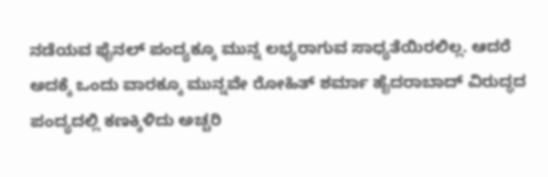ನಡೆಯವ ಫೈನಲ್ ಪಂದ್ಯಕ್ಕೂ ಮುನ್ನ ಲಭ್ಯರಾಗುವ ಸಾಧ್ಯತೆಯಿರಲಿಲ್ಲ. ಆದರೆ ಅದಕ್ಕೆ ಒಂದು ವಾರಕ್ಕೂ ಮುನ್ನವೇ ರೋಹಿತ್ ಶರ್ಮಾ ಹೈದರಾಬಾದ್ ವಿರುದ್ಧದ ಪಂದ್ಯದಲ್ಲಿ ಕಣಕ್ಕಿಳಿದು ಅಚ್ಚರಿ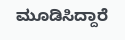ಮೂಡಿಸಿದ್ದಾರೆ